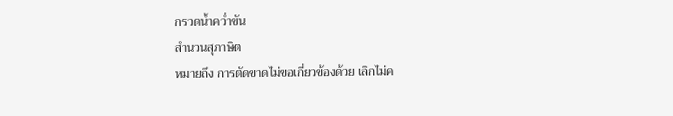กรวดน้ำคว่ำขัน
สํานวนสุภาษิต
หมายถึง การตัดขาดไม่ขอเกี่ยวข้องด้วย เลิกไม่ค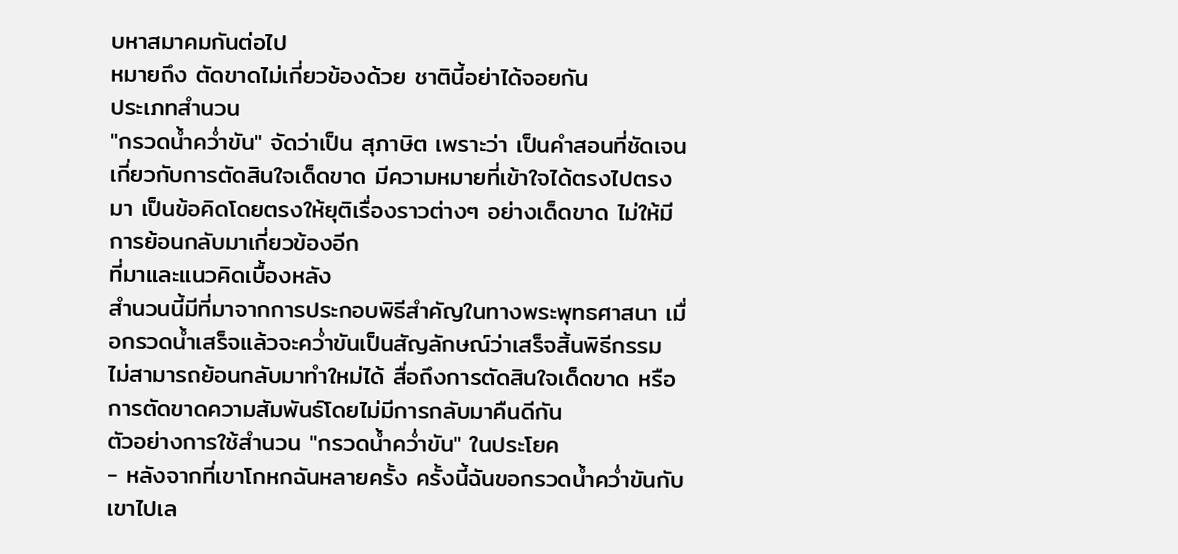บหาสมาคมกันต่อไป
หมายถึง ตัดขาดไม่เกี่ยวข้องด้วย ชาตินี้อย่าได้จอยกัน
ประเภทสำนวน
"กรวดน้ำคว่ำขัน" จัดว่าเป็น สุภาษิต เพราะว่า เป็นคำสอนที่ชัดเจนเกี่ยวกับการตัดสินใจเด็ดขาด มีความหมายที่เข้าใจได้ตรงไปตรงมา เป็นข้อคิดโดยตรงให้ยุติเรื่องราวต่างๆ อย่างเด็ดขาด ไม่ให้มีการย้อนกลับมาเกี่ยวข้องอีก
ที่มาและแนวคิดเบื้องหลัง
สำนวนนี้มีที่มาจากการประกอบพิธีสำคัญในทางพระพุทธศาสนา เมื่อกรวดน้ำเสร็จแล้วจะคว่ำขันเป็นสัญลักษณ์ว่าเสร็จสิ้นพิธีกรรม ไม่สามารถย้อนกลับมาทำใหม่ได้ สื่อถึงการตัดสินใจเด็ดขาด หรือการตัดขาดความสัมพันธ์โดยไม่มีการกลับมาคืนดีกัน
ตัวอย่างการใช้สำนวน "กรวดน้ำคว่ำขัน" ในประโยค
- หลังจากที่เขาโกหกฉันหลายครั้ง ครั้งนี้ฉันขอกรวดน้ำคว่ำขันกับเขาไปเล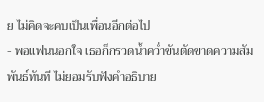ย ไม่คิดจะคบเป็นเพื่อนอีกต่อไป
- พอแฟนนอกใจ เธอก็กรวดน้ำคว่ำขันตัดขาดความสัมพันธ์ทันที ไม่ยอมรับฟังคำอธิบาย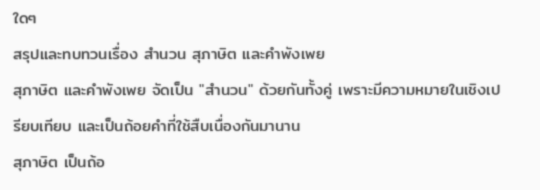ใดๆ
สรุปและทบทวนเรื่อง สำนวน สุภาษิต และคำพังเพย
สุภาษิต และคำพังเพย จัดเป็น "สำนวน" ด้วยกันทั้งคู่ เพราะมีความหมายในเชิงเปรียบเทียบ และเป็นถ้อยคำที่ใช้สืบเนื่องกันมานาน
สุภาษิต เป็นถ้อ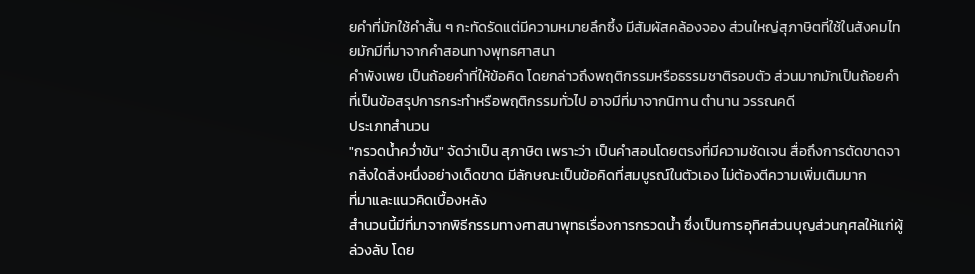ยคำที่มักใช้คำสั้น ๆ กะทัดรัดแต่มีความหมายลึกซึ้ง มีสัมผัสคล้องจอง ส่วนใหญ่สุภาษิตที่ใช้ในสังคมไทยมักมีที่มาจากคำสอนทางพุทธศาสนา
คำพังเพย เป็นถ้อยคำที่ให้ข้อคิด โดยกล่าวถึงพฤติกรรมหรือธรรมชาติรอบตัว ส่วนมากมักเป็นถ้อยคำที่เป็นข้อสรุปการกระทำหรือพฤติกรรมทั่วไป อาจมีที่มาจากนิทาน ตำนาน วรรณคดี
ประเภทสำนวน
"กรวดน้ำคว่ำขัน" จัดว่าเป็น สุภาษิต เพราะว่า เป็นคำสอนโดยตรงที่มีความชัดเจน สื่อถึงการตัดขาดจากสิ่งใดสิ่งหนึ่งอย่างเด็ดขาด มีลักษณะเป็นข้อคิดที่สมบูรณ์ในตัวเอง ไม่ต้องตีความเพิ่มเติมมาก
ที่มาและแนวคิดเบื้องหลัง
สำนวนนี้มีที่มาจากพิธีกรรมทางศาสนาพุทธเรื่องการกรวดน้ำ ซึ่งเป็นการอุทิศส่วนบุญส่วนกุศลให้แก่ผู้ล่วงลับ โดย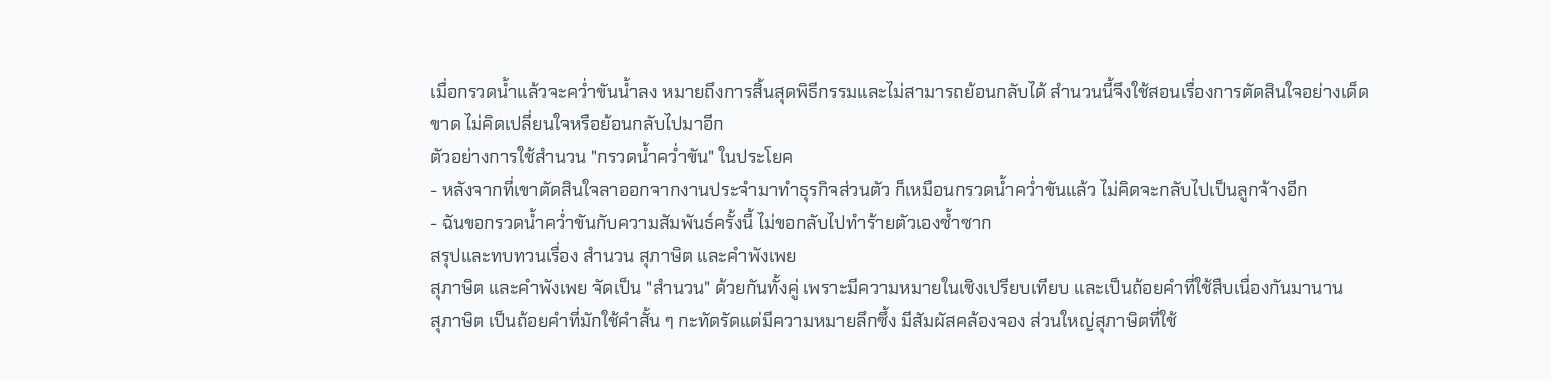เมื่อกรวดน้ำแล้วจะคว่ำขันน้ำลง หมายถึงการสิ้นสุดพิธีกรรมและไม่สามารถย้อนกลับได้ สำนวนนี้จึงใช้สอนเรื่องการตัดสินใจอย่างเด็ดขาด ไม่คิดเปลี่ยนใจหรือย้อนกลับไปมาอีก
ตัวอย่างการใช้สำนวน "กรวดน้ำคว่ำขัน" ในประโยค
- หลังจากที่เขาตัดสินใจลาออกจากงานประจำมาทำธุรกิจส่วนตัว ก็เหมือนกรวดน้ำคว่ำขันแล้ว ไม่คิดจะกลับไปเป็นลูกจ้างอีก
- ฉันขอกรวดน้ำคว่ำขันกับความสัมพันธ์ครั้งนี้ ไม่ขอกลับไปทำร้ายตัวเองซ้ำซาก
สรุปและทบทวนเรื่อง สำนวน สุภาษิต และคำพังเพย
สุภาษิต และคำพังเพย จัดเป็น "สำนวน" ด้วยกันทั้งคู่ เพราะมีความหมายในเชิงเปรียบเทียบ และเป็นถ้อยคำที่ใช้สืบเนื่องกันมานาน
สุภาษิต เป็นถ้อยคำที่มักใช้คำสั้น ๆ กะทัดรัดแต่มีความหมายลึกซึ้ง มีสัมผัสคล้องจอง ส่วนใหญ่สุภาษิตที่ใช้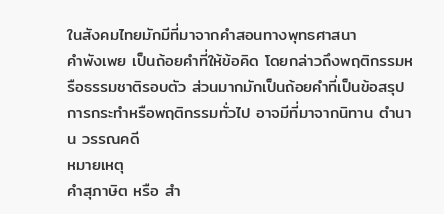ในสังคมไทยมักมีที่มาจากคำสอนทางพุทธศาสนา
คำพังเพย เป็นถ้อยคำที่ให้ข้อคิด โดยกล่าวถึงพฤติกรรมหรือธรรมชาติรอบตัว ส่วนมากมักเป็นถ้อยคำที่เป็นข้อสรุปการกระทำหรือพฤติกรรมทั่วไป อาจมีที่มาจากนิทาน ตำนาน วรรณคดี
หมายเหตุ
คำสุภาษิต หรือ สำ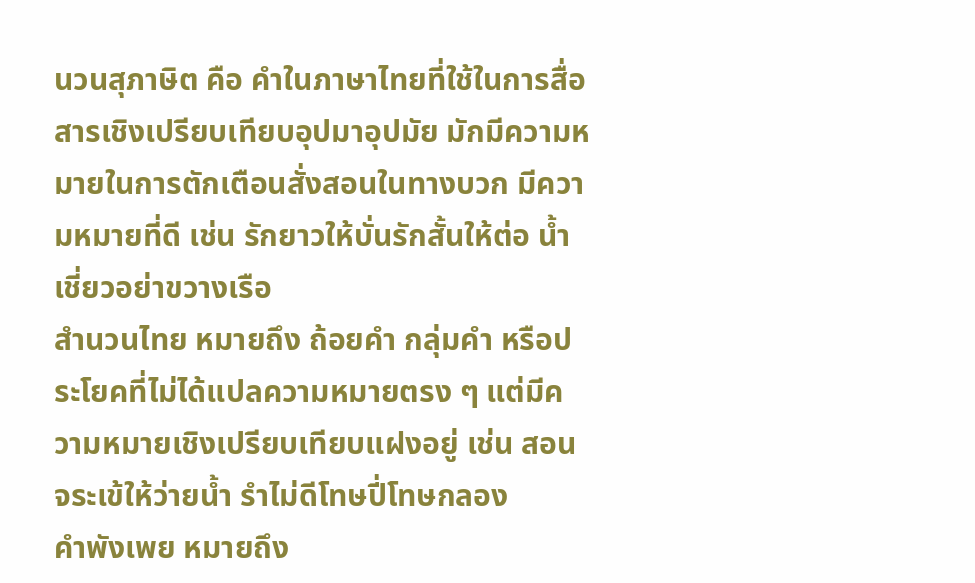นวนสุภาษิต คือ คำในภาษาไทยที่ใช้ในการสื่อสารเชิงเปรียบเทียบอุปมาอุปมัย มักมีความหมายในการตักเตือนสั่งสอนในทางบวก มีความหมายที่ดี เช่น รักยาวให้บั่นรักสั้นให้ต่อ น้ำเชี่ยวอย่าขวางเรือ
สำนวนไทย หมายถึง ถ้อยคำ กลุ่มคำ หรือประโยคที่ไม่ได้แปลความหมายตรง ๆ แต่มีความหมายเชิงเปรียบเทียบแฝงอยู่ เช่น สอนจระเข้ให้ว่ายนํ้า รำไม่ดีโทษปี่โทษกลอง
คำพังเพย หมายถึง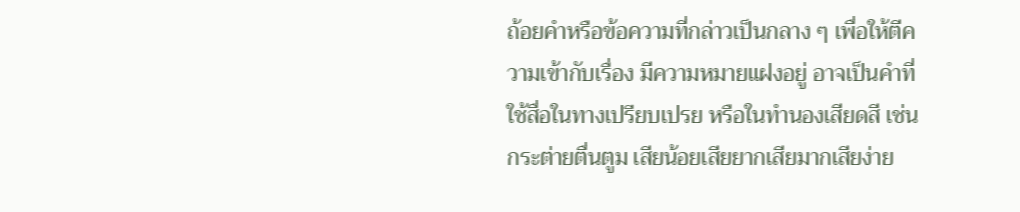ถ้อยคำหรือข้อความที่กล่าวเป็นกลาง ๆ เพื่อให้ตีความเข้ากับเรื่อง มีความหมายแฝงอยู่ อาจเป็นคำที่ใช้สื่อในทางเปรียบเปรย หรือในทำนองเสียดสี เช่น กระต่ายตื่นตูม เสียน้อยเสียยากเสียมากเสียง่าย